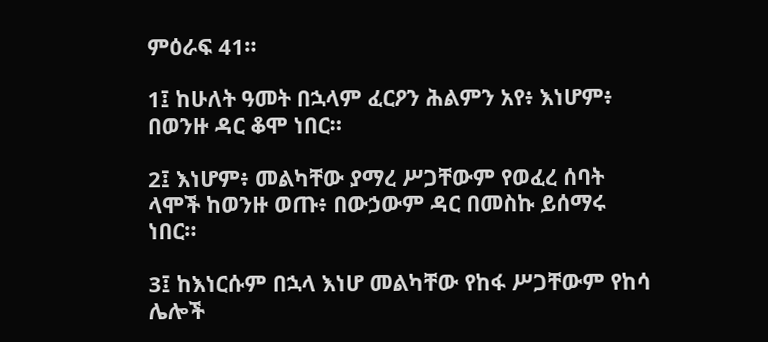ምዕራፍ 41።

1፤ ከሁለት ዓመት በኋላም ፈርዖን ሕልምን አየ፥ እነሆም፥ በወንዙ ዳር ቆሞ ነበር።

2፤ እነሆም፥ መልካቸው ያማረ ሥጋቸውም የወፈረ ሰባት ላሞች ከወንዙ ወጡ፥ በውኃውም ዳር በመስኩ ይሰማሩ ነበር።

3፤ ከእነርሱም በኋላ እነሆ መልካቸው የከፋ ሥጋቸውም የከሳ ሌሎች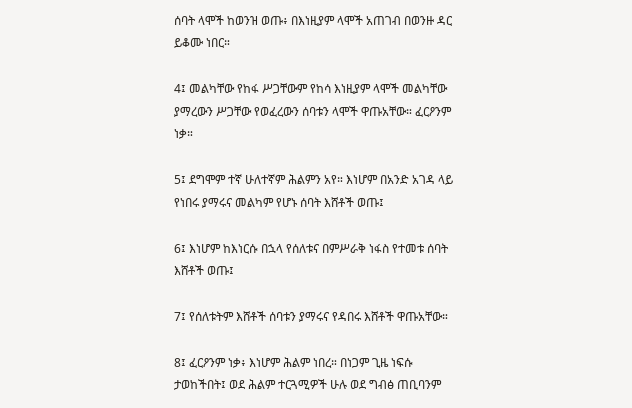ሰባት ላሞች ከወንዝ ወጡ፥ በእነዚያም ላሞች አጠገብ በወንዙ ዳር ይቆሙ ነበር።

4፤ መልካቸው የከፋ ሥጋቸውም የከሳ እነዚያም ላሞች መልካቸው ያማረውን ሥጋቸው የወፈረውን ሰባቱን ላሞች ዋጡአቸው። ፈርዖንም ነቃ።

5፤ ደግሞም ተኛ ሁለተኛም ሕልምን አየ። እነሆም በአንድ አገዳ ላይ የነበሩ ያማሩና መልካም የሆኑ ሰባት እሸቶች ወጡ፤

6፤ እነሆም ከእነርሱ በኋላ የሰለቱና በምሥራቅ ነፋስ የተመቱ ሰባት እሸቶች ወጡ፤

7፤ የሰለቱትም እሸቶች ሰባቱን ያማሩና የዳበሩ እሸቶች ዋጡአቸው።

8፤ ፈርዖንም ነቃ፥ እነሆም ሕልም ነበረ። በነጋም ጊዜ ነፍሱ ታወከችበት፤ ወደ ሕልም ተርጓሚዎች ሁሉ ወደ ግብፅ ጠቢባንም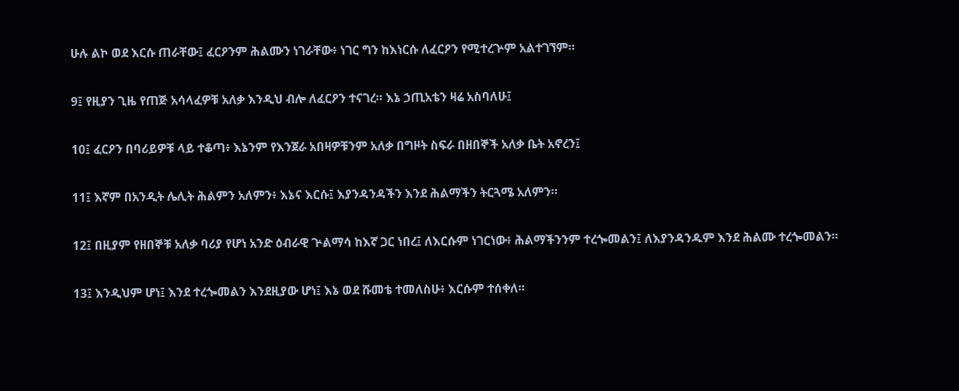ሁሉ ልኮ ወደ እርሱ ጠራቸው፤ ፈርዖንም ሕልሙን ነገራቸው፥ ነገር ግን ከእነርሱ ለፈርዖን የሚተረጕም አልተገኘም።

9፤ የዚያን ጊዜ የጠጅ አሳላፈዎቹ አለቃ እንዲህ ብሎ ለፈርዖን ተናገረ። እኔ ኃጢአቴን ዛሬ አስባለሁ፤

10፤ ፈርዖን በባሪይዎቹ ላይ ተቆጣ፥ እኔንም የእንጀራ አበዛዎቹንም አለቃ በግዞት ስፍራ በዘበኞች አለቃ ቤት አኖረን፤

11፤ እኛም በአንዲት ሌሊት ሕልምን አለምን፥ እኔና እርሱ፤ እያንዳንዳችን እንደ ሕልማችን ትርጓሜ አለምን።

12፤ በዚያም የዘበኞቹ አለቃ ባሪያ የሆነ አንድ ዕብራዊ ጕልማሳ ከእኛ ጋር ነበረ፤ ለእርሱም ነገርነው፥ ሕልማችንንም ተረጐመልን፤ ለእያንዳንዱም እንደ ሕልሙ ተረጐመልን።

13፤ እንዲህም ሆነ፤ እንደ ተረጐመልን እንደዚያው ሆነ፤ እኔ ወደ ሹመቴ ተመለስሁ፥ እርሱም ተሰቀለ።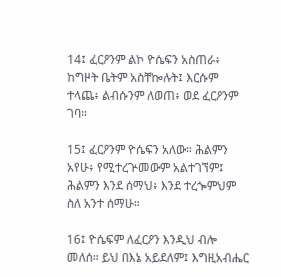14፤ ፈርዖንም ልኮ ዮሴፍን አስጠራ፥ ከግዞት ቤትም አስቸኰሉት፤ እርሱም ተላጨ፥ ልብሱንም ለወጠ፥ ወደ ፈርዖንም ገባ።

15፤ ፈርዖንም ዮሴፍን አለው። ሕልምን አየሁ፥ የሚተረጕመውም አልተገኘም፤ ሕልምን እንደ ሰማህ፥ እንደ ተረጐምህም ስለ አንተ ሰማሁ።

16፤ ዮሴፍም ለፈርዖን እንዲህ ብሎ መለሰ። ይህ በእኔ አይደለም፤ እግዚአብሔር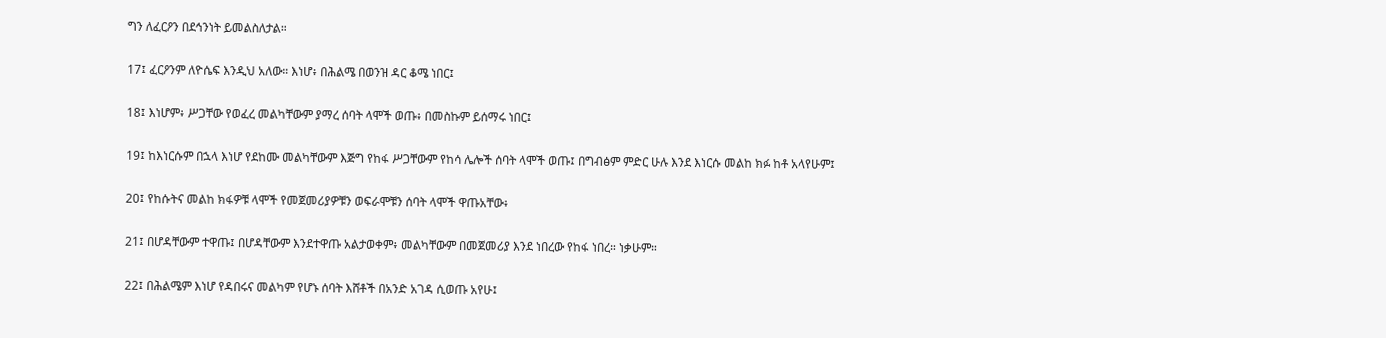ግን ለፈርዖን በደኅንነት ይመልስለታል።

17፤ ፈርዖንም ለዮሴፍ እንዲህ አለው። እነሆ፥ በሕልሜ በወንዝ ዳር ቆሜ ነበር፤

18፤ እነሆም፥ ሥጋቸው የወፈረ መልካቸውም ያማረ ሰባት ላሞች ወጡ፥ በመስኩም ይሰማሩ ነበር፤

19፤ ከእነርሱም በኋላ እነሆ የደከሙ መልካቸውም እጅግ የከፋ ሥጋቸውም የከሳ ሌሎች ሰባት ላሞች ወጡ፤ በግብፅም ምድር ሁሉ እንደ እነርሱ መልከ ክፉ ከቶ አላየሁም፤

20፤ የከሱትና መልከ ክፋዎቹ ላሞች የመጀመሪያዎቹን ወፍራሞቹን ሰባት ላሞች ዋጡአቸው፥

21፤ በሆዳቸውም ተዋጡ፤ በሆዳቸውም እንደተዋጡ አልታወቀም፥ መልካቸውም በመጀመሪያ እንደ ነበረው የከፋ ነበረ። ነቃሁም።

22፤ በሕልሜም እነሆ የዳበሩና መልካም የሆኑ ሰባት እሸቶች በአንድ አገዳ ሲወጡ አየሁ፤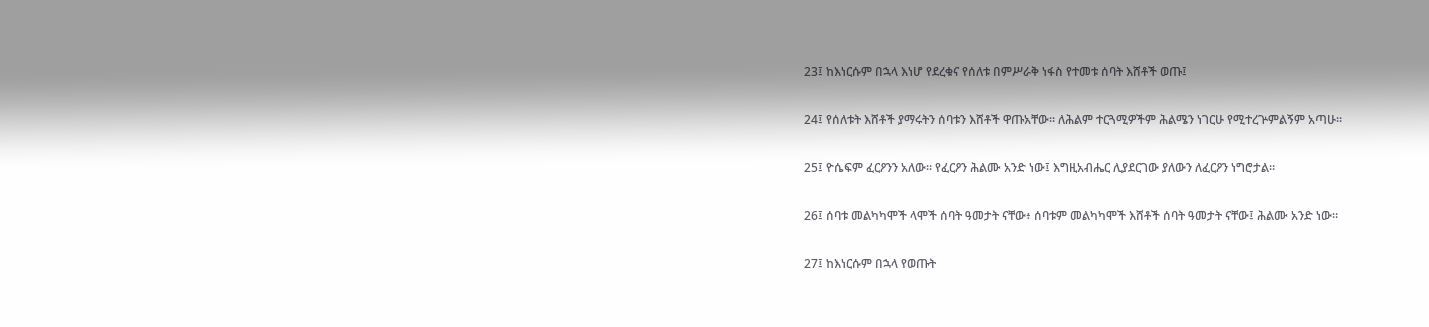23፤ ከእነርሱም በኋላ እነሆ የደረቁና የሰለቱ በምሥራቅ ነፋስ የተመቱ ሰባት እሸቶች ወጡ፤

24፤ የሰለቱት እሸቶች ያማሩትን ሰባቱን እሸቶች ዋጡአቸው። ለሕልም ተርጓሚዎችም ሕልሜን ነገርሁ የሚተረጕምልኝም አጣሁ።

25፤ ዮሴፍም ፈርዖንን አለው። የፈርዖን ሕልሙ አንድ ነው፤ እግዚአብሔር ሊያደርገው ያለውን ለፈርዖን ነግሮታል።

26፤ ሰባቱ መልካካሞች ላሞች ሰባት ዓመታት ናቸው፥ ሰባቱም መልካካሞች እሸቶች ሰባት ዓመታት ናቸው፤ ሕልሙ አንድ ነው።

27፤ ከእነርሱም በኋላ የወጡት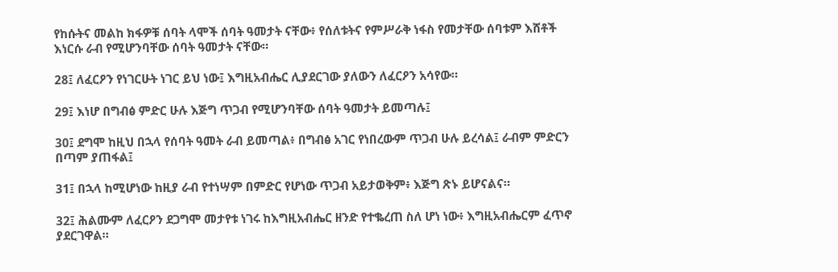የከሱትና መልከ ክፋዎቹ ሰባት ላሞች ሰባት ዓመታት ናቸው፥ የሰለቱትና የምሥራቅ ነፋስ የመታቸው ሰባቱም እሸቶች እነርሱ ራብ የሚሆንባቸው ሰባት ዓመታት ናቸው።

28፤ ለፈርዖን የነገርሁት ነገር ይህ ነው፤ እግዚአብሔር ሊያደርገው ያለውን ለፈርዖን አሳየው።

29፤ እነሆ በግብፅ ምድር ሁሉ እጅግ ጥጋብ የሚሆንባቸው ሰባት ዓመታት ይመጣሉ፤

30፤ ደግሞ ከዚህ በኋላ የሰባት ዓመት ራብ ይመጣል፥ በግብፅ አገር የነበረውም ጥጋብ ሁሉ ይረሳል፤ ራብም ምድርን በጣም ያጠፋል፤

31፤ በኋላ ከሚሆነው ከዚያ ራብ የተነሣም በምድር የሆነው ጥጋብ አይታወቅም፥ እጅግ ጽኑ ይሆናልና።

32፤ ሕልሙም ለፈርዖን ደጋግሞ መታየቱ ነገሩ ከእግዚአብሔር ዘንድ የተቈረጠ ስለ ሆነ ነው፥ እግዚአብሔርም ፈጥኖ ያደርገዋል።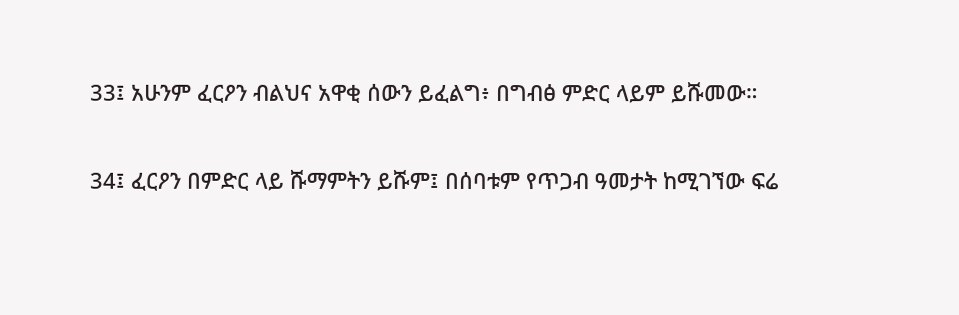33፤ አሁንም ፈርዖን ብልህና አዋቂ ሰውን ይፈልግ፥ በግብፅ ምድር ላይም ይሹመው።

34፤ ፈርዖን በምድር ላይ ሹማምትን ይሹም፤ በሰባቱም የጥጋብ ዓመታት ከሚገኘው ፍሬ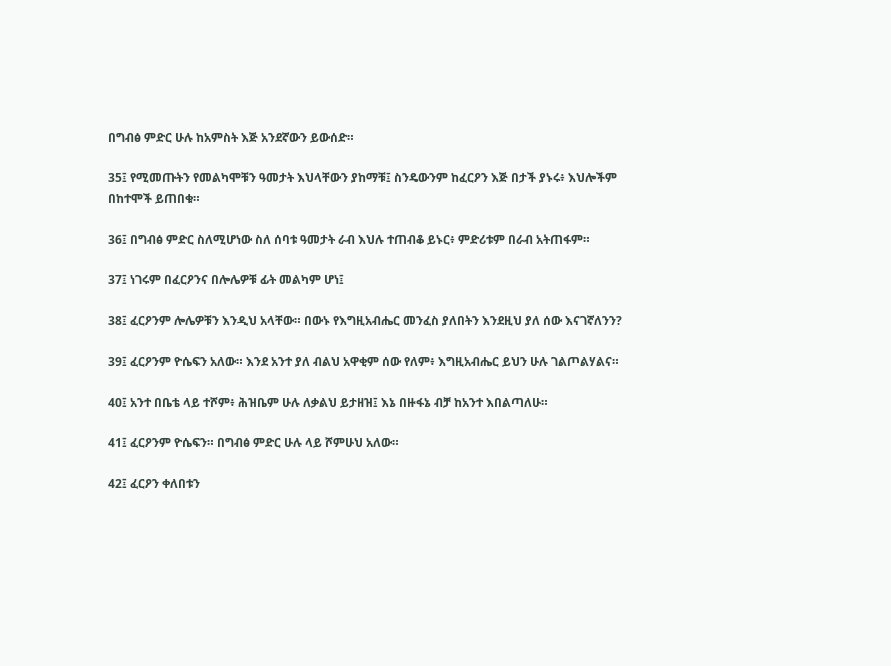በግብፅ ምድር ሁሉ ከአምስት እጅ አንደኛውን ይውሰድ።

35፤ የሚመጡትን የመልካሞቹን ዓመታት እህላቸውን ያከማቹ፤ ስንዴውንም ከፈርዖን እጅ በታች ያኑሩ፥ እህሎችም በከተሞች ይጠበቁ።

36፤ በግብፅ ምድር ስለሚሆነው ስለ ሰባቱ ዓመታት ራብ እህሉ ተጠብቆ ይኑር፥ ምድሪቱም በራብ አትጠፋም።

37፤ ነገሩም በፈርዖንና በሎሌዎቹ ፊት መልካም ሆነ፤

38፤ ፈርዖንም ሎሌዎቹን እንዲህ አላቸው። በውኑ የእግዚአብሔር መንፈስ ያለበትን እንደዚህ ያለ ሰው እናገኛለንን?

39፤ ፈርዖንም ዮሴፍን አለው። እንደ አንተ ያለ ብልህ አዋቂም ሰው የለም፥ እግዚአብሔር ይህን ሁሉ ገልጦልሃልና።

40፤ አንተ በቤቴ ላይ ተሾም፥ ሕዝቤም ሁሉ ለቃልህ ይታዘዝ፤ እኔ በዙፋኔ ብቻ ከአንተ እበልጣለሁ።

41፤ ፈርዖንም ዮሴፍን። በግብፅ ምድር ሁሉ ላይ ሾምሁህ አለው።

42፤ ፈርዖን ቀለበቱን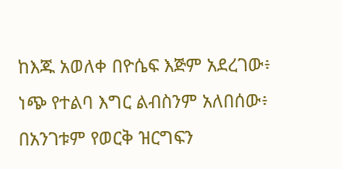ከእጁ አወለቀ በዮሴፍ እጅም አደረገው፥ ነጭ የተልባ እግር ልብስንም አለበሰው፥ በአንገቱም የወርቅ ዝርግፍን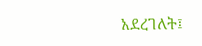አደረገለት፤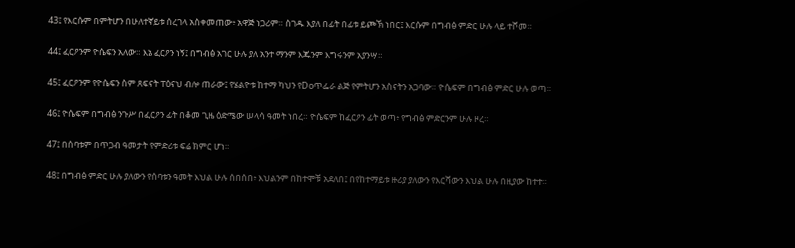43፤ የእርሱም በምትሆን በሁለተኛይቱ ሰረገላ አስቀመጠው፥ አዋጅ ነጋሪም። ስገዱ እያለ በፊት በፊቱ ይጮኽ ነበር፤ እርሱም በግብፅ ምድር ሁሉ ላይ ተሾመ።

44፤ ፈርዖንም ዮሴፍን አለው። እኔ ፈርዖን ነኝ፤ በግብፅ አገር ሁሉ ያለ አንተ ማንም እጁንም እግሩንም አያንሣ።

45፤ ፈርዖንም የዮሴፍን ስም ጸፍናት ፐዕናህ ብሎ ጠራው፤ የሄልዮቱ ከተማ ካህን የDoጥፌራ ልጅ የምትሆን አስናትን አጋባው። ዮሴፍም በግብፅ ምድር ሁሉ ወጣ።

46፤ ዮሴፍም በግብፅ ንጉሥ በፈርዖን ፊት በቆመ ጊዜ ዕድሜው ሠላሳ ዓመት ነበረ። ዮሴፍም ከፈርዖን ፊት ወጣ፥ የግብፅ ምድርንም ሁሉ ዞረ።

47፤ በሰባቱም በጥጋብ ዓመታት የምድሪቱ ፍሬ ክምር ሆነ።

48፤ በግብፅ ምድር ሁሉ ያለውን የሰባቱን ዓመት እህል ሁሉ ሰበሰበ፥ እህልንም በከተሞቹ አደለበ፤ በየከተማይቱ ዙሪያ ያለውን የእርሻውን እህል ሁሉ በዚያው ከተተ።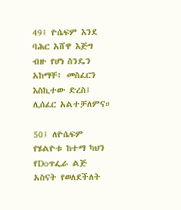49፤ ዮሴፍም እንደ ባሕር አሸዋ እጅግ ብዙ የሆነ ስንዴን አከማቸ፥ መስፈርን እስኪተው ድረስ፤ ሊሰፈር አልተቻለምና።

50፤ ለዮሴፍም የሄልዮቱ ከተማ ካህን የDoጥፌራ ልጅ አስናት የወለደችለት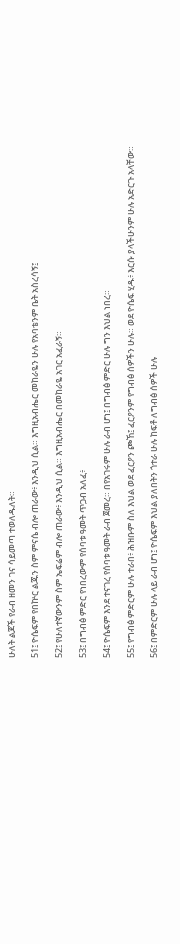ሁለት ልጆች የራብ ዘመን ገና ሳይመጣ ተወለዱለት።

51፤ ዮሴፍም የበኵር ልጁን ስም ምናሴ ብሎ ጠራው፥ እንዲህ ሲል። እግዚአብሔር መከራዬን ሁሉ የአባቴንም ቤት አስረሳኝ፤

52፤ የሁለተኛውንም ስም ኤፍሬም ብሎ ጠራው፥ እንዲህ ሲል። እግዚአብሔር በመከራዬ አገር አፈራኝ።

53፤ በግብፅ ምድር የነበረውም የሰባቱ ዓመት ጥጋብ አለፈ፥

54፤ ዮሴፍም እንደ ተናገረ የሰባቱ ዓመት ራብ ጀመረ። በየአገሩም ሁሉ ራብ ሆነ፤ በግብፅ ምድር ሁሉ ግን እህል ነበረ።

55፤ የግብፅ ምድርም ሁሉ ተራበ፥ ሕዝቡም ስለ እህል ወደ ፈርዖን ጮኸ፤ ፈርዖንም የግብፅ ሰዎችን ሁሉ። ወደ ዮሴፍ ሂዱ፥ እርሱ ያላችሁንም ሁሉ አድርጉ አላቸው።

56፤ በምድርም ሁሉ ላይ ራብ ሆነ፤ ዮሴፍም እህል ያለበትን ጎተራ ሁሉ ከፍቶ ለግብፅ ሰዎች ሁሉ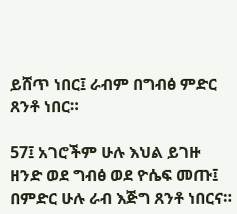ይሸጥ ነበር፤ ራብም በግብፅ ምድር ጸንቶ ነበር።

57፤ አገሮችም ሁሉ እህል ይገዙ ዘንድ ወደ ግብፅ ወደ ዮሴፍ መጡ፤ በምድር ሁሉ ራብ እጅግ ጸንቶ ነበርና።